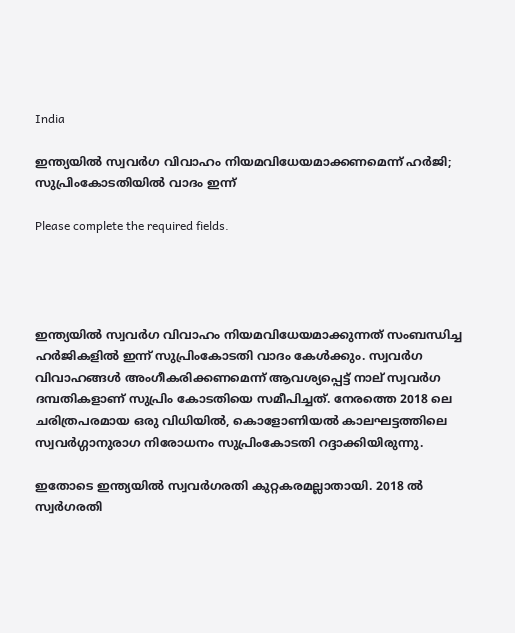India

ഇന്ത്യയിൽ സ്വവർഗ വിവാഹം നിയമവിധേയമാക്കണമെന്ന് ഹർജി; സുപ്രിംകോടതിയിൽ വാദം ഇന്ന്

Please complete the required fields.




ഇന്ത്യയിൽ സ്വവർഗ വിവാഹം നിയമവിധേയമാക്കുന്നത് സംബന്ധിച്ച ഹർജികളിൽ ഇന്ന് സുപ്രിംകോടതി വാദം കേൾക്കും. സ്വവർഗ വിവാഹങ്ങൾ അംഗീകരിക്കണമെന്ന് ആവശ്യപ്പെട്ട് നാല് സ്വവർഗ ദമ്പതികളാണ് സുപ്രിം കോടതിയെ സമീപിച്ചത്. നേരത്തെ 2018 ലെ ചരിത്രപരമായ ഒരു വിധിയിൽ, കൊളോണിയൽ കാലഘട്ടത്തിലെ സ്വവർഗ്ഗാനുരാഗ നിരോധനം സുപ്രിംകോടതി റദ്ദാക്കിയിരുന്നു.

ഇതോടെ ഇന്ത്യയിൽ സ്വവർഗരതി കുറ്റകരമല്ലാതായി. 2018 ൽ സ്വർഗരതി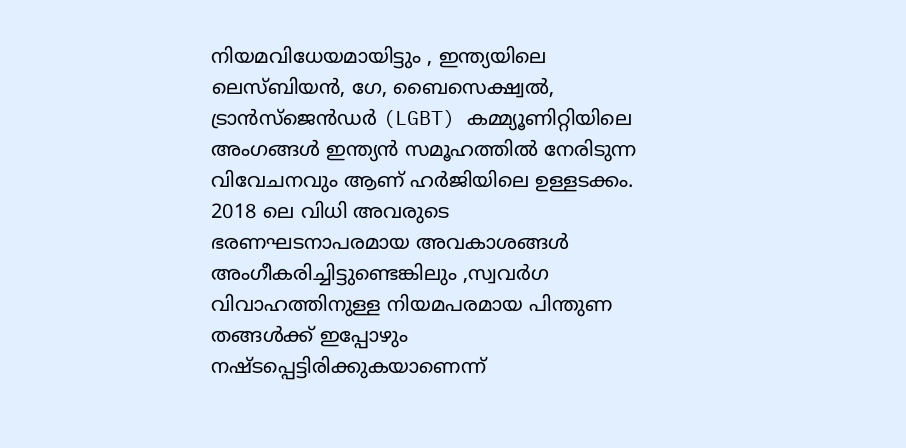നിയമവിധേയമായിട്ടും , ഇന്ത്യയിലെ ലെസ്ബിയൻ, ഗേ, ബൈസെക്ഷ്വൽ, ട്രാൻസ്ജെൻഡർ (LGBT) കമ്മ്യൂണിറ്റിയിലെ അംഗങ്ങൾ ഇന്ത്യൻ സമൂഹത്തിൽ നേരിടുന്ന വിവേചനവും ആണ് ഹർജിയിലെ ഉള്ളടക്കം. 2018 ലെ വിധി അവരുടെ ഭരണഘടനാപരമായ അവകാശങ്ങൾ അംഗീകരിച്ചിട്ടുണ്ടെങ്കിലും ,സ്വവർഗ വിവാഹത്തിനുള്ള നിയമപരമായ പിന്തുണ തങ്ങൾക്ക് ഇപ്പോഴും നഷ്ടപ്പെട്ടിരിക്കുകയാണെന്ന്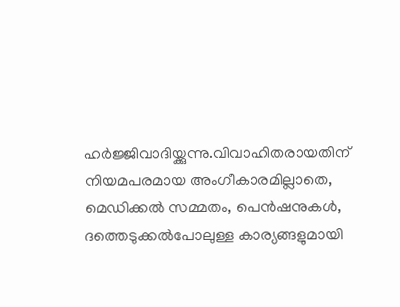ഹർജ്ജിവാദിയ്ക്കുന്നു.വിവാഹിതരായതിന് നിയമപരമായ അംഗീകാരമില്ലാതെ, മെഡിക്കൽ സമ്മതം, പെൻഷനുകൾ, ദത്തെടുക്കൽപോലുള്ള കാര്യങ്ങളുമായി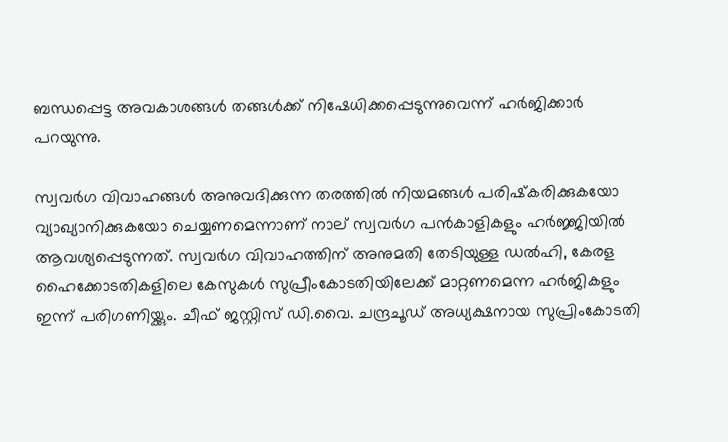ബന്ധപ്പെട്ട അവകാശങ്ങൾ തങ്ങൾക്ക് നിഷേധിക്കപ്പെടുന്നുവെന്ന് ഹർജിക്കാർ പറയുന്നു.

സ്വവർഗ വിവാഹങ്ങൾ അനുവദിക്കുന്ന തരത്തിൽ നിയമങ്ങൾ പരിഷ്‌കരിക്കുകയോ വ്യാഖ്യാനിക്കുകയോ ചെയ്യണമെന്നാണ് നാല് സ്വവർഗ പൻകാളികളും ഹർജ്ജിയിൽ ആവശ്യപ്പെടുന്നത്. സ്വവർഗ വിവാഹത്തിന് അനുമതി തേടിയുള്ള ഡൽഹി, കേരള ഹൈക്കോടതികളിലെ കേസുകൾ സുപ്രീംകോടതിയിലേക്ക് മാറ്റണമെന്ന ഹർജികളും ഇന്ന് പരിഗണിയ്ക്കും. ചീഫ് ജസ്റ്റിസ് ഡി.വൈ. ചന്ദ്രചൂഡ് അധ്യക്ഷനായ സുപ്രിംകോടതി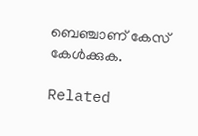ബെഞ്ചാണ് കേസ് കേൾക്കുക.

Related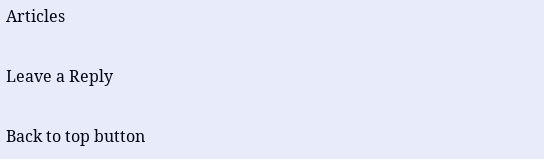Articles

Leave a Reply

Back to top button